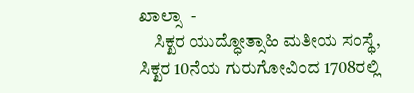ಖಾಲ್ಸಾ  -
    ಸಿಕ್ಖರ ಯುದ್ಧೋತ್ಸಾಹಿ ಮತೀಯ ಸಂಸ್ಥೆ, ಸಿಕ್ಖರ 10ನೆಯ ಗುರುಗೋವಿಂದ 1708ರಲ್ಲಿ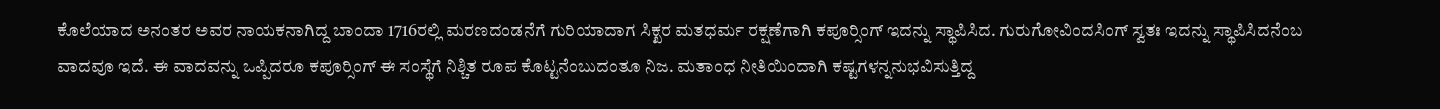ಕೊಲೆಯಾದ ಅನಂತರ ಅವರ ನಾಯಕನಾಗಿದ್ದ ಬಾಂದಾ 1716ರಲ್ಲಿ ಮರಣದಂಡನೆಗೆ ಗುರಿಯಾದಾಗ ಸಿಕ್ಖರ ಮತಧರ್ಮ ರಕ್ಷಣೆಗಾಗಿ ಕಪೂರ್‍ಸಿಂಗ್ ಇದನ್ನು ಸ್ಥಾಪಿಸಿದ. ಗುರುಗೋವಿಂದಸಿಂಗ್ ಸ್ವತಃ ಇದನ್ನು ಸ್ಥಾಪಿಸಿದನೆಂಬ ವಾದವೂ ಇದೆ. ಈ ವಾದವನ್ನು ಒಪ್ಪಿದರೂ ಕಪೂರ್‍ಸಿಂಗ್ ಈ ಸಂಸ್ಥೆಗೆ ನಿಶ್ಚಿತ ರೂಪ ಕೊಟ್ಟನೆಂಬುದಂತೂ ನಿಜ. ಮತಾಂಧ ನೀತಿಯಿಂದಾಗಿ ಕಷ್ಟಗಳನ್ನನುಭವಿಸುತ್ತಿದ್ದ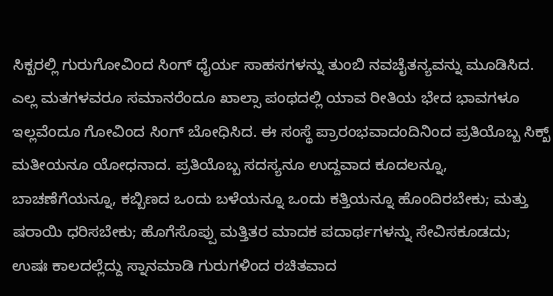ಸಿಕ್ಖರಲ್ಲಿ ಗುರುಗೋವಿಂದ ಸಿಂಗ್ ಧೈರ್ಯ ಸಾಹಸಗಳನ್ನು ತುಂಬಿ ನವಚೈತನ್ಯವನ್ನು ಮೂಡಿಸಿದ. ಎಲ್ಲ ಮತಗಳವರೂ ಸಮಾನರೆಂದೂ ಖಾಲ್ಸಾ ಪಂಥದಲ್ಲಿ ಯಾವ ರೀತಿಯ ಭೇದ ಭಾವಗಳೂ ಇಲ್ಲವೆಂದೂ ಗೋವಿಂದ ಸಿಂಗ್ ಬೋಧಿಸಿದ. ಈ ಸಂಸ್ಥೆ ಪ್ರಾರಂಭವಾದಂದಿನಿಂದ ಪ್ರತಿಯೊಬ್ಬ ಸಿಕ್ಖ್ ಮತೀಯನೂ ಯೋಧನಾದ. ಪ್ರತಿಯೊಬ್ಬ ಸದಸ್ಯನೂ ಉದ್ದವಾದ ಕೂದಲನ್ನೂ, ಬಾಚಣೆಗೆಯನ್ನೂ, ಕಬ್ಬಿಣದ ಒಂದು ಬಳೆಯನ್ನೂ ಒಂದು ಕತ್ತಿಯನ್ನೂ ಹೊಂದಿರಬೇಕು; ಮತ್ತು ಷರಾಯಿ ಧರಿಸಬೇಕು; ಹೊಗೆಸೊಪ್ಪು ಮತ್ತಿತರ ಮಾದಕ ಪದಾರ್ಥಗಳನ್ನು ಸೇವಿಸಕೂಡದು; ಉಷಃ ಕಾಲದಲ್ಲೆದ್ದು ಸ್ನಾನಮಾಡಿ ಗುರುಗಳಿಂದ ರಚಿತವಾದ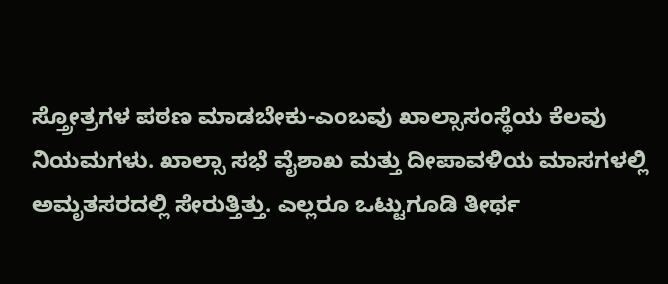ಸ್ತ್ರೋತ್ರಗಳ ಪಠಣ ಮಾಡಬೇಕು-ಎಂಬವು ಖಾಲ್ಸಾಸಂಸ್ಥೆಯ ಕೆಲವು ನಿಯಮಗಳು. ಖಾಲ್ಸಾ ಸಭೆ ವೈಶಾಖ ಮತ್ತು ದೀಪಾವಳಿಯ ಮಾಸಗಳಲ್ಲಿ ಅಮೃತಸರದಲ್ಲಿ ಸೇರುತ್ತಿತ್ತು. ಎಲ್ಲರೂ ಒಟ್ಟುಗೂಡಿ ತೀರ್ಥ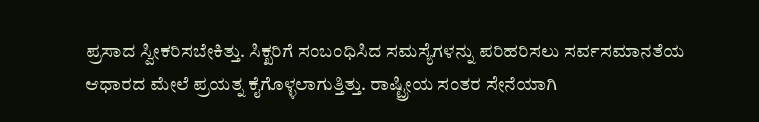ಪ್ರಸಾದ ಸ್ವೀಕರಿಸಬೇಕಿತ್ತು. ಸಿಕ್ಖರಿಗೆ ಸಂಬಂಧಿಸಿದ ಸಮಸ್ಯೆಗಳನ್ನು ಪರಿಹರಿಸಲು ಸರ್ವಸಮಾನತೆಯ ಆಧಾರದ ಮೇಲೆ ಪ್ರಯತ್ನ ಕೈಗೊಳ್ಳಲಾಗುತ್ತಿತ್ತು. ರಾಷ್ಟ್ರೀಯ ಸಂತರ ಸೇನೆಯಾಗಿ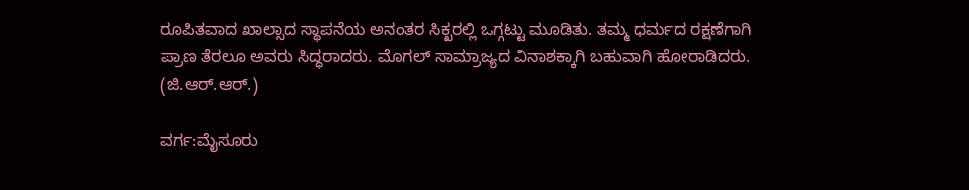ರೂಪಿತವಾದ ಖಾಲ್ಸಾದ ಸ್ಥಾಪನೆಯ ಅನಂತರ ಸಿಕ್ಖರಲ್ಲಿ ಒಗ್ಗಟ್ಟು ಮೂಡಿತು. ತಮ್ಮ ಧರ್ಮದ ರಕ್ಷಣೆಗಾಗಿ ಪ್ರಾಣ ತೆರಲೂ ಅವರು ಸಿದ್ಧರಾದರು. ಮೊಗಲ್ ಸಾಮ್ರಾಜ್ಯದ ವಿನಾಶಕ್ಕಾಗಿ ಬಹುವಾಗಿ ಹೋರಾಡಿದರು.           (ಜಿ.ಆರ್.ಆರ್.)

ವರ್ಗ:ಮೈಸೂರು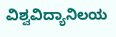ವಿಶ್ವವಿದ್ಯಾನಿಲಯ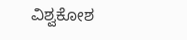ವಿಶ್ವಕೋಶ